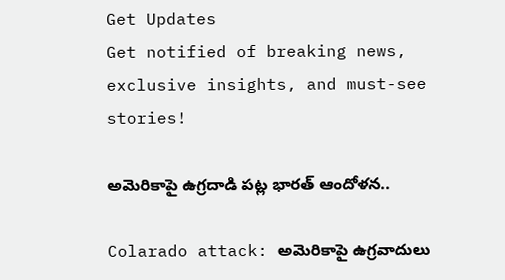Get Updates
Get notified of breaking news, exclusive insights, and must-see stories!

అమెరికాపై ఉగ్రదాడి పట్ల భారత్ ఆందోళన..

Colarado attack: అమెరికాపై ఉగ్రవాదులు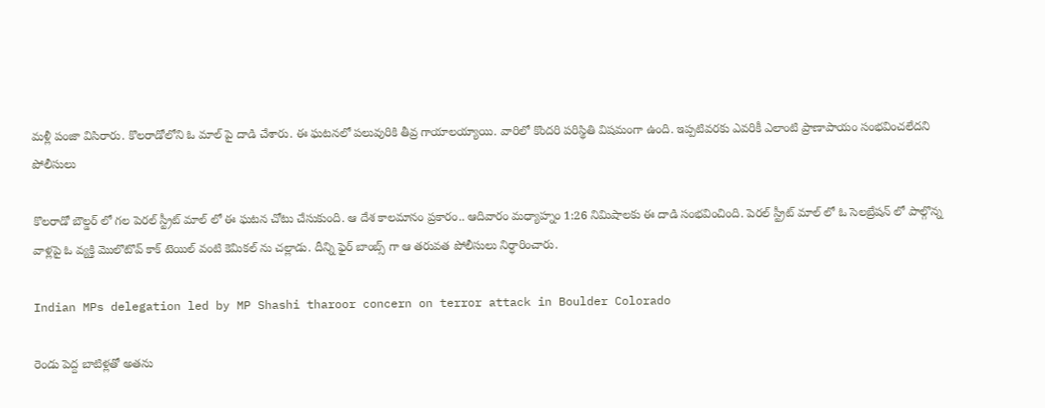మళ్లీ పంజా విసిరారు. కొలరాడోలోని ఓ మాల్ పై దాడి చేశారు. ఈ ఘటనలో పలువురికి తీవ్ర గాయాలయ్యాయి. వారిలో కొందరి పరిస్థితి విషమంగా ఉంది. ఇప్పటివరకు ఎవరికీ ఎలాంటి ప్రాణాపాయం సంభవించలేదని పోలీసులు

కొలరాడో బౌల్డర్ లో గల పెరల్ స్ట్రీట్ మాల్ లో ఈ ఘటన చోటు చేసుకుంది. ఆ దేశ కాలమానం ప్రకారం.. ఆదివారం మధ్యాహ్నం 1:26 నిమిషాలకు ఈ దాడి సంభవించింది. పెరల్ స్ట్రీట్ మాల్ లో ఓ సెలబ్రేషన్ లో పాల్గొన్న వాళ్లపై ఓ వ్యక్తి మొలొటొవ్ కాక్ టెయిల్ వంటి కెమికల్ ను చల్లాడు. దీన్ని ఫైర్ బాంబ్స్ గా ఆ తరువత పోలీసులు నిర్ధారించారు.

Indian MPs delegation led by MP Shashi tharoor concern on terror attack in Boulder Colorado

రెండు పెద్ద బాటిళ్లతో అతను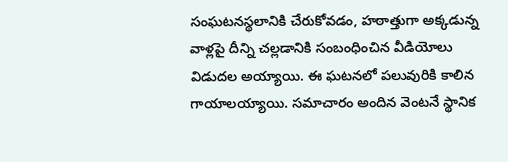సంఘటనస్థలానికి చేరుకోవడం, హఠాత్తుగా అక్కడున్న వాళ్లపై దీన్ని చల్లడానికి సంబంధించిన వీడియోలు విడుదల అయ్యాయి. ఈ ఘటనలో పలువురికి కాలిన గాయాలయ్యాయి. సమాచారం అందిన వెంటనే స్థానిక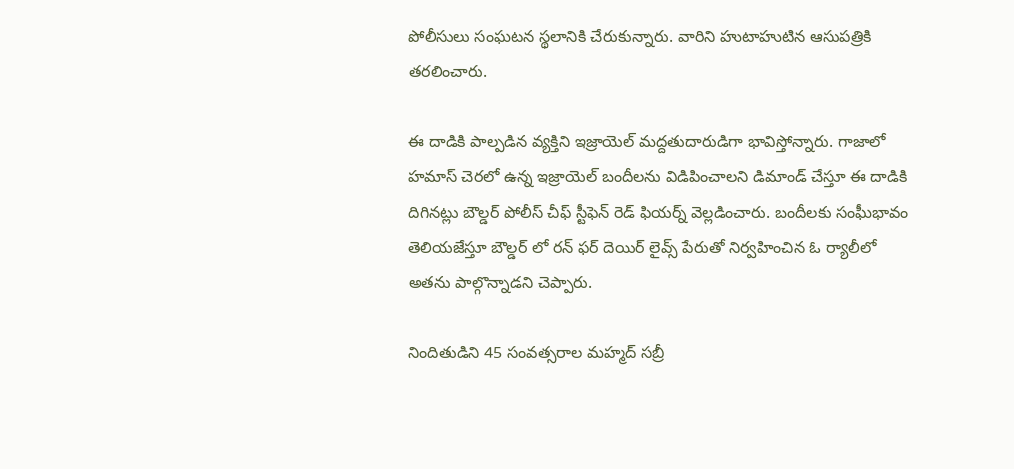పోలీసులు సంఘటన స్థలానికి చేరుకున్నారు. వారిని హుటాహుటిన ఆసుపత్రికి తరలించారు.

ఈ దాడికి పాల్పడిన వ్యక్తిని ఇజ్రాయెల్ మద్దతుదారుడిగా భావిస్తోన్నారు. గాజాలో హమాస్ చెరలో ఉన్న ఇజ్రాయెల్ బందీలను విడిపించాలని డిమాండ్ చేస్తూ ఈ దాడికి దిగినట్లు బౌల్డర్ పోలీస్ చీఫ్ స్టీఫెన్ రెడ్ ఫియర్న్ వెల్లడించారు. బందీలకు సంఘీభావం తెలియజేస్తూ బౌల్డర్ లో రన్ ఫర్ దెయిర్ లైవ్స్ పేరుతో నిర్వహించిన ఓ ర్యాలీలో అతను పాల్గొన్నాడని చెప్పారు.

నిందితుడిని 45 సంవత్సరాల మహ్మద్ సబ్రీ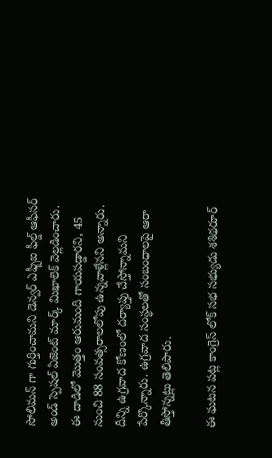సోలిమన్ గా గుర్తించామని డెన్వర్ ఎఫ్బీఐ ఫీల్డ్ ఆఫీసర్ అండ్ స్పెషల్ ఏజెంట్ మార్క్ మిఖాలెక్ వెల్లడించారు. ఈ దాడిలో మొత్తం ఆరుమంది గాయపడ్డారని, 45 నుంచి 88 సంవత్సరాలలోపు ఉన్నవాళ్లేనని అన్నారు. దీన్ని ఉగ్రవాద కోణంలో దర్యాప్తు చేస్తోన్నామని పేర్కొన్నారు. ఉగ్రవాద సంస్థలతో సంబంధాలపై ఆరా తీస్తోన్నట్లు తెలిపారు.

ఈ ఘటన పట్ల కాంగ్రెస్ లోక్ సభ సభ్యుడు శశిథరూర్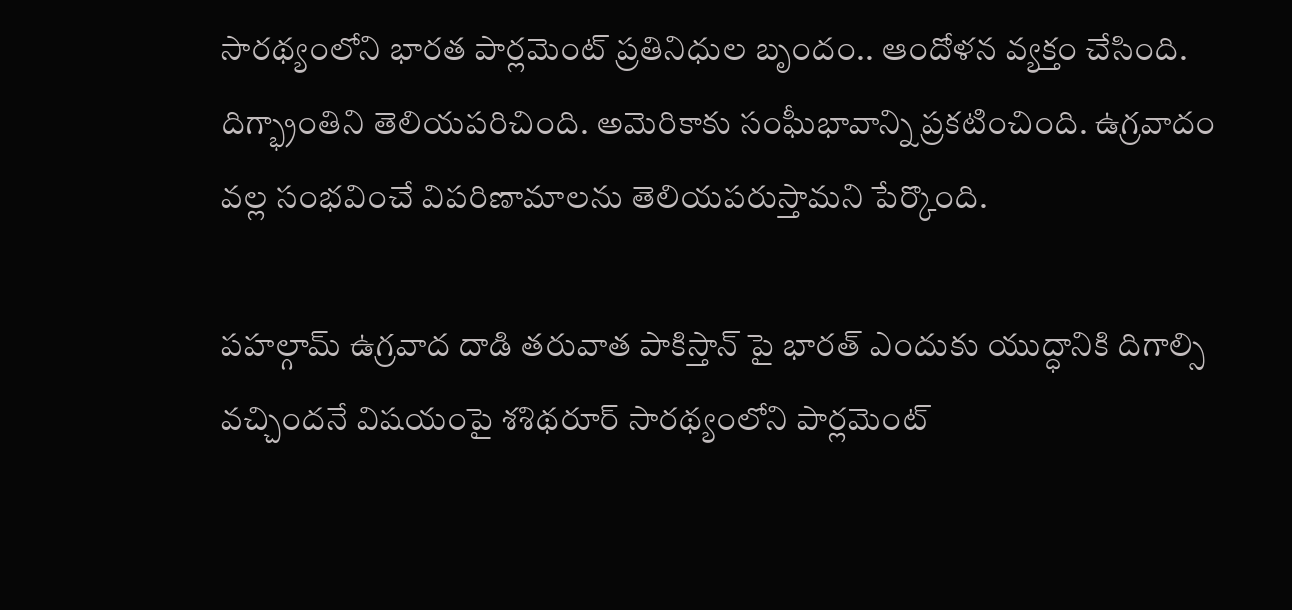సారథ్యంలోని భారత పార్లమెంట్ ప్రతినిధుల బృందం.. ఆందోళన వ్యక్తం చేసింది. దిగ్భ్రాంతిని తెలియపరిచింది. అమెరికాకు సంఘీభావాన్ని ప్రకటించింది. ఉగ్రవాదం వల్ల సంభవించే విపరిణామాలను తెలియపరుస్తామని పేర్కొంది.

పహల్గామ్ ఉగ్రవాద దాడి తరువాత పాకిస్తాన్ పై భారత్ ఎందుకు యుద్ధానికి దిగాల్సి వచ్చిందనే విషయంపై శశిథరూర్ సారథ్యంలోని పార్లమెంట్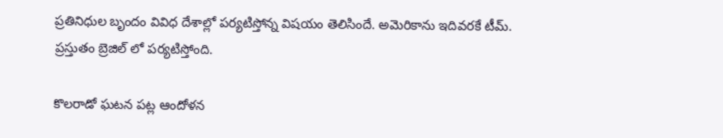ప్రతినిధుల బృందం వివిధ దేశాల్లో పర్యటిస్తోన్న విషయం తెలిసిందే. అమెరికాను ఇదివరకే టీమ్. ప్రస్తుతం బ్రెజిల్ లో పర్యటిస్తోంది.

కొలరాడో ఘటన పట్ల ఆందోళన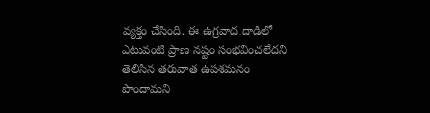వ్యక్తం చేసింది. ఈ ఉగ్రవాద దాడిలో ఎటువంటి ప్రాణ నష్టం సంభవించలేదని తెలిసిన తరువాత ఉపశమనం పొందామని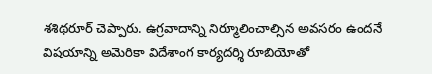శశిథరూర్ చెప్పారు. ఉగ్రవాదాన్ని నిర్మూలించాల్సిన అవసరం ఉందనే విషయాన్ని అమెరికా విదేశాంగ కార్యదర్శి రూబియోతో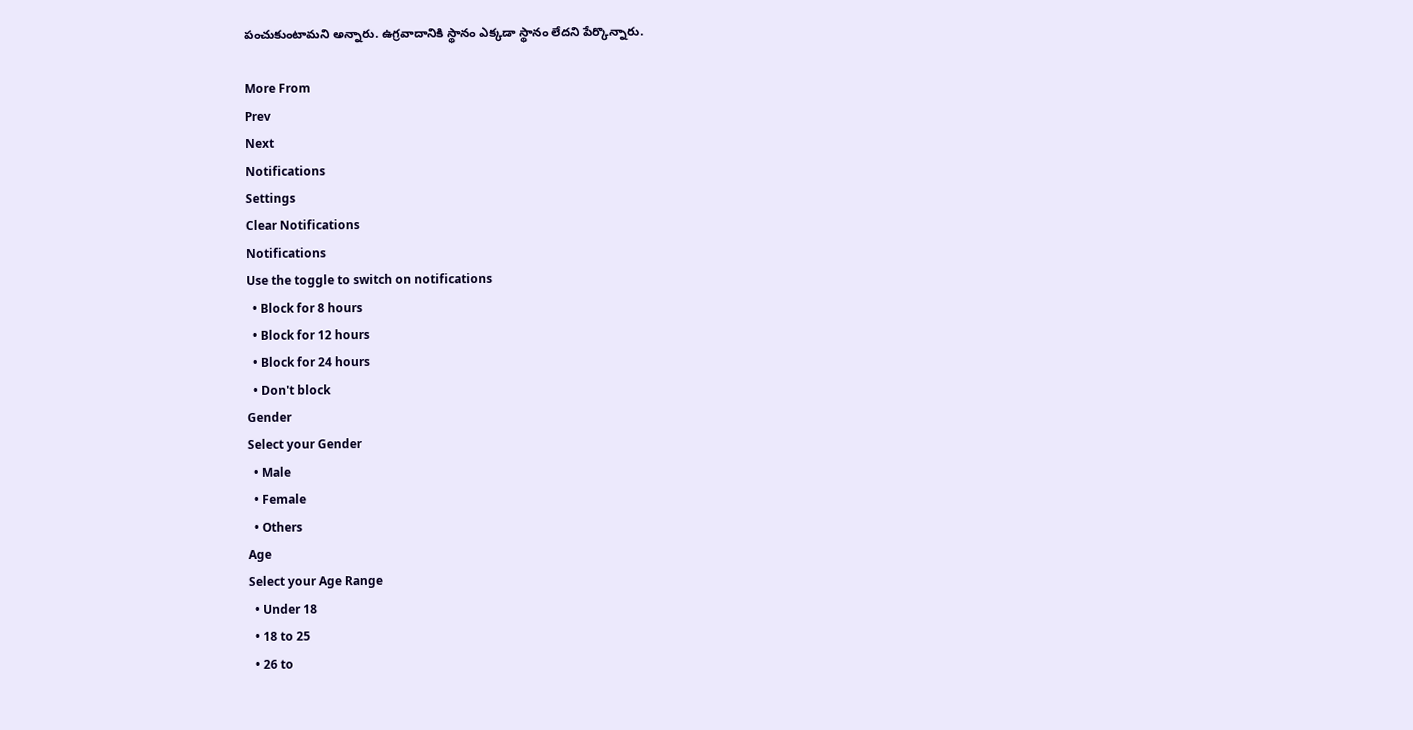పంచుకుంటామని అన్నారు. ఉగ్రవాదానికి స్థానం ఎక్కడా స్థానం లేదని పేర్కొన్నారు.

More From
Prev
Next
Notifications
Settings
Clear Notifications
Notifications
Use the toggle to switch on notifications
  • Block for 8 hours
  • Block for 12 hours
  • Block for 24 hours
  • Don't block
Gender
Select your Gender
  • Male
  • Female
  • Others
Age
Select your Age Range
  • Under 18
  • 18 to 25
  • 26 to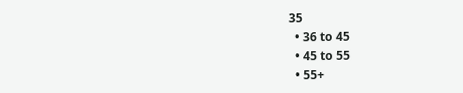35
  • 36 to 45
  • 45 to 55
  • 55+